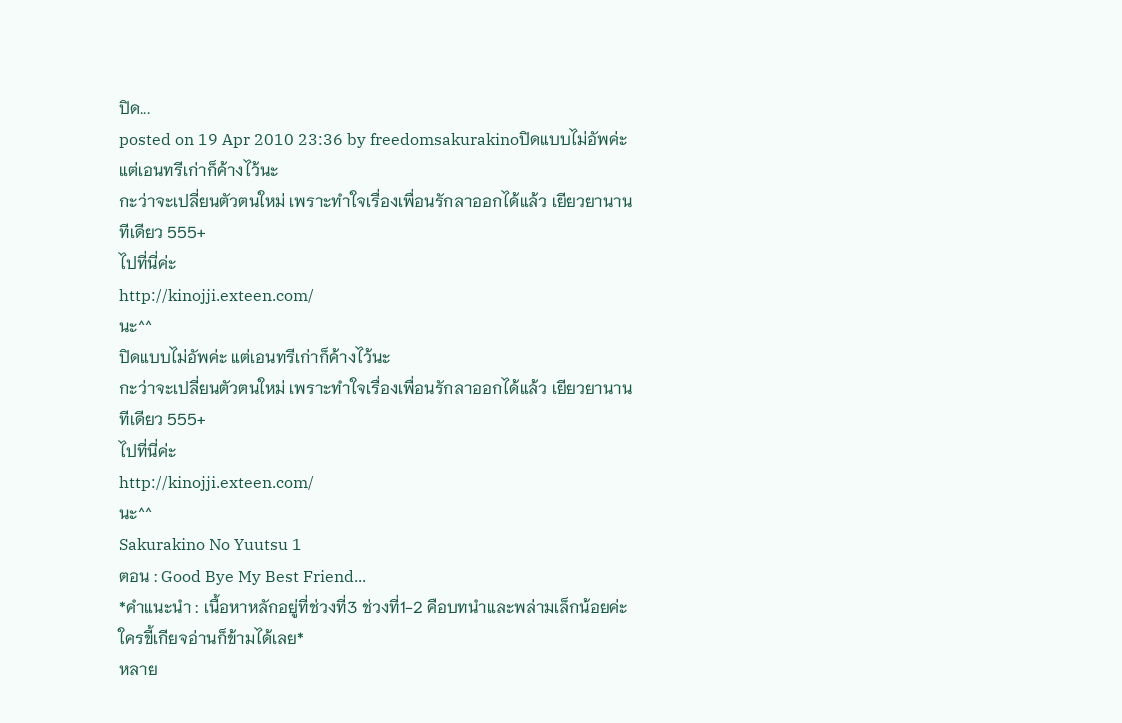ปิด...
posted on 19 Apr 2010 23:36 by freedomsakurakinoปิดแบบไม่อัพค่ะ แต่เอนทรีเก่าก็ค้างไว้นะ
กะว่าจะเปลี่ยนตัวตนใหม่ เพราะทำใจเรื่องเพื่อนรักลาออกได้แล้ว เยียวยานานทีเดียว 555+
ไปที่นี่ค่ะ
http://kinojji.exteen.com/
นะ^^
ปิดแบบไม่อัพค่ะ แต่เอนทรีเก่าก็ค้างไว้นะ
กะว่าจะเปลี่ยนตัวตนใหม่ เพราะทำใจเรื่องเพื่อนรักลาออกได้แล้ว เยียวยานานทีเดียว 555+
ไปที่นี่ค่ะ
http://kinojji.exteen.com/
นะ^^
Sakurakino No Yuutsu 1
ตอน : Good Bye My Best Friend...
*คำแนะนำ : เนื้อหาหลักอยู่ที่ช่วงที่3 ช่วงที่1-2 คือบทนำและพล่ามเล็กน้อยค่ะ ใครขี้เกียจอ่านก็ข้ามได้เลย*
หลาย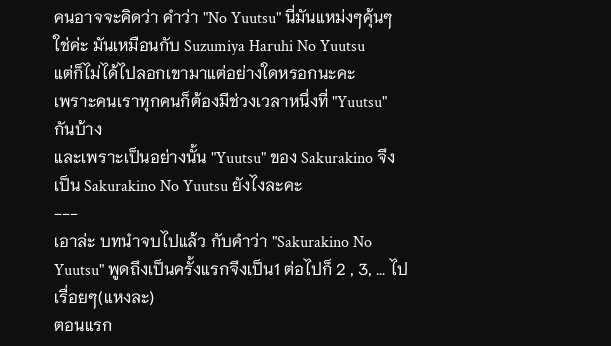คนอาจจะคิดว่า คำว่า "No Yuutsu" นี่มันแหม่งๆคุ้นๆ
ใช่ค่ะ มันเหมือนกับ Suzumiya Haruhi No Yuutsu
แต่ก็ไม่ได้ไปลอกเขามาแต่อย่างใดหรอกนะคะ
เพราะคนเราทุกคนก็ต้องมีช่วงเวลาหนึ่งที่ "Yuutsu" กันบ้าง
และเพราะเป็นอย่างนั้น "Yuutsu" ของ Sakurakino จึงเป็น Sakurakino No Yuutsu ยังไงละคะ
---
เอาล่ะ บทนำจบไปแล้ว กับคำว่า "Sakurakino No Yuutsu" พูดถึงเป็นครั้งแรกจึงเป็น1 ต่อไปก็ 2 , 3, ... ไปเรื่อยๆ(แหงละ)
ตอนแรก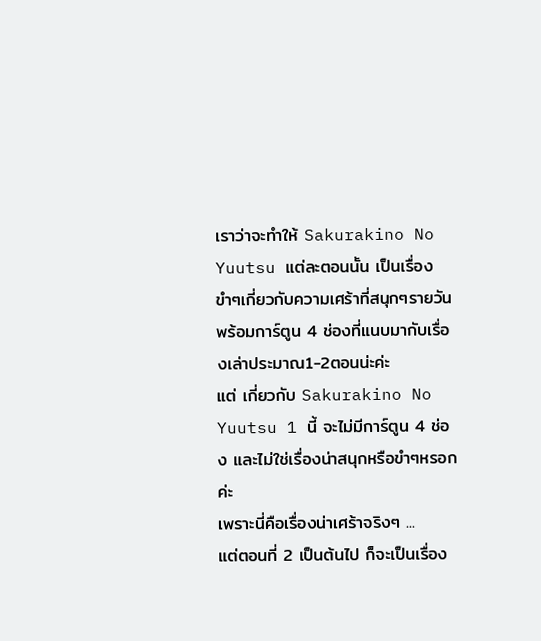เราว่าจะทำให้ Sakurakino No Yuutsu แต่ละตอนนั้น เป็นเรื่องขำๆเกี่ยวกับความเศร้าที่สนุกๆรายวัน พร้อมการ์ตูน 4 ช่องที่แนบมากับเรื่องเล่าประมาณ1-2ตอนน่ะค่ะ
แต่ เกี่ยวกับ Sakurakino No Yuutsu 1 นี้ จะไม่มีการ์ตูน 4 ช่อง และไม่ใช่เรื่องน่าสนุกหรือขำๆหรอกค่ะ
เพราะนี่คือเรื่องน่าเศร้าจริงๆ ...
แต่ตอนที่ 2 เป็นต้นไป ก็จะเป็นเรื่อง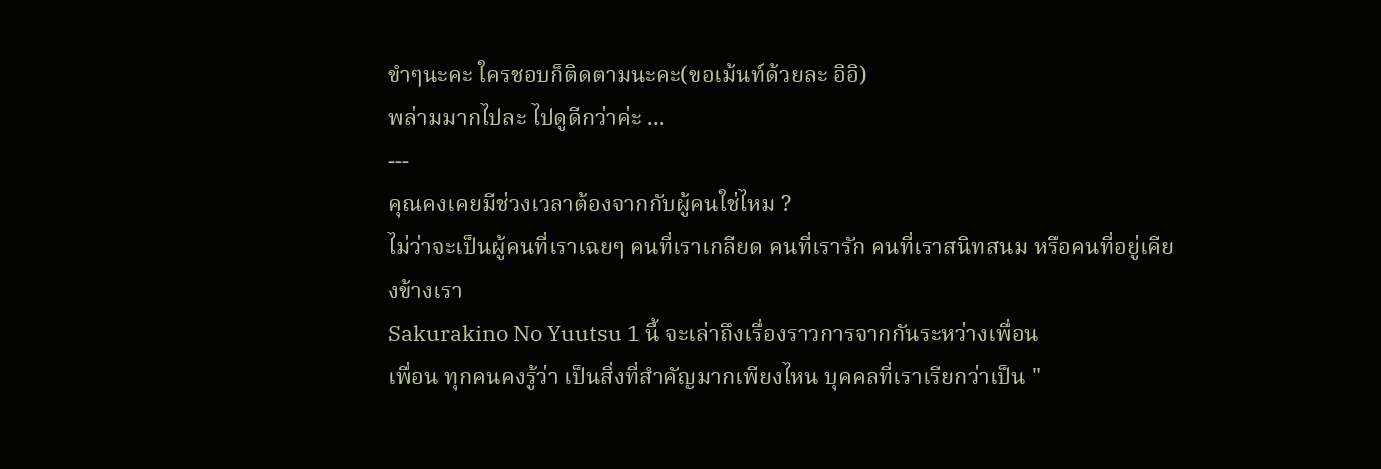ขำๆนะคะ ใครชอบก็ติดตามนะคะ(ขอเม้นท์ด้วยละ อิอิ)
พล่ามมากไปละ ไปดูดีกว่าค่ะ ...
---
คุณคงเคยมีช่วงเวลาต้องจากกับผู้คนใช่ไหม ?
ไม่ว่าจะเป็นผู้คนที่เราเฉยๆ คนที่เราเกลียด คนที่เรารัก คนที่เราสนิทสนม หรือคนที่อยู่เคียงข้างเรา
Sakurakino No Yuutsu 1 นี้ จะเล่าถึงเรื่องราวการจากกันระหว่างเพื่อน
เพื่อน ทุกคนคงรู้ว่า เป็นสิ่งที่สำคัญมากเพียงไหน บุคคลที่เราเรียกว่าเป็น "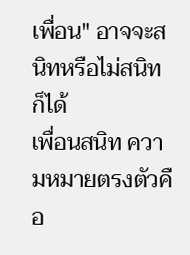เพื่อน" อาจจะสนิทหรือไม่สนิทก็ได้
เพื่อนสนิท ความหมายตรงตัวคือ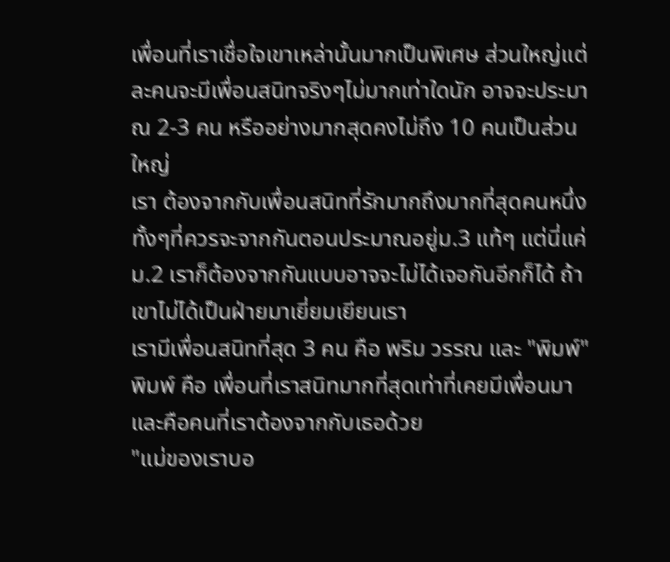เพื่อนที่เราเชื่อใจเขาเหล่านั้นมากเป็นพิเศษ ส่วนใหญ่แต่ละคนจะมีเพื่อนสนิทจริงๆไม่มากเท่าใดนัก อาจจะประมาณ 2-3 คน หรืออย่างมากสุดคงไม่ถึง 10 คนเป็นส่วนใหญ่
เรา ต้องจากกับเพื่อนสนิทที่รักมากถึงมากที่สุดคนหนึ่ง ทั้งๆที่ควรจะจากกันตอนประมาณอยู่ม.3 แท้ๆ แต่นี่แค่ม.2 เราก็ต้องจากกันแบบอาจจะไม่ได้เจอกันอีกก็ได้ ถ้าเขาไม่ได้เป็นฝ่ายมาเยี่ยมเยียนเรา
เรามีเพื่อนสนิทที่สุด 3 คน คือ พริม วรรณ และ "พิมพ์"
พิมพ์ คือ เพื่อนที่เราสนิทมากที่สุดเท่าที่เคยมีเพื่อนมาและคือคนที่เราต้องจากกับเธอด้วย
"แม่ของเราบอ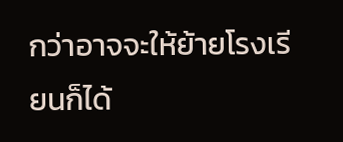กว่าอาจจะให้ย้ายโรงเรียนก็ได้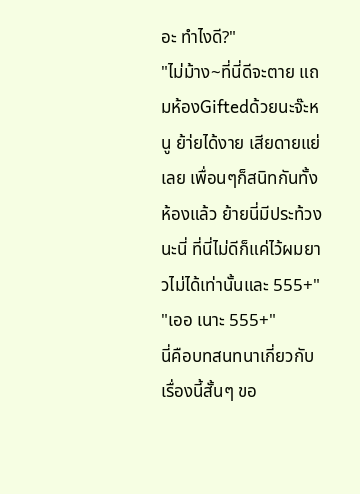อะ ทำไงดี?"
"ไม่ม้าง~ที่นี่ดีจะตาย แถมห้องGiftedด้วยนะจ๊ะหนู ย้า่ยได้งาย เสียดายแย่เลย เพื่อนๆก็สนิทกันทั้งห้องแล้ว ย้ายนี่มีประท้วงนะนี่ ที่นี่ไม่ดีก็แค่ไว้ผมยาวไม่ได้เท่านั้นและ 555+"
"เออ เนาะ 555+"
นี่คือบทสนทนาเกี่ยวกับเรื่องนี้สั้นๆ ขอ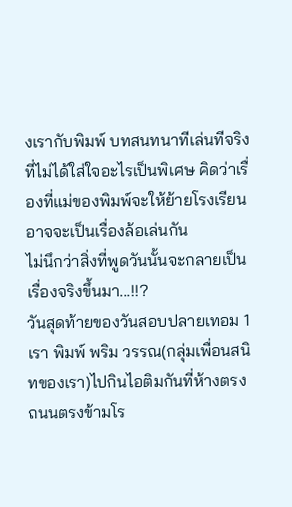งเรากับพิมพ์ บทสนทนาทีเล่นทีจริง ที่ไม่ได้ใส่ใจอะไรเป็นพิเศษ คิดว่าเรื่องที่แม่ของพิมพ์จะให้ย้ายโรงเรียนอาจจะเป็นเรื่องล้อเล่นกัน
ไม่นึกว่าสิ่งที่พูดวันนั้นจะกลายเป็นเรื่องจริงขึ้นมา...!!?
วันสุดท้ายของวันสอบปลายเทอม 1 เรา พิมพ์ พริม วรรณ(กลุ่มเพื่อนสนิทของเรา)ไปกินไอติมกันที่ห้างตรงถนนตรงข้ามโร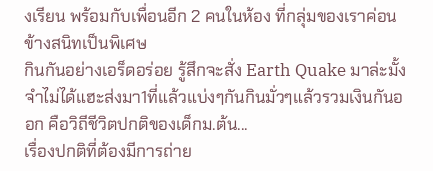งเรียน พร้อมกับเพื่อนอีก 2 คนในห้อง ที่กลุ่มของเราค่อนข้างสนิทเป็นพิเศษ
กินกันอย่างเอร็ดอร่อย รู้สึกจะสั่ง Earth Quake มาล่ะมั้ง จำไม่ได้แฮะส่งมา1ที่แล้วแบ่งๆกันกินมั่วๆแล้วรวมเงินกันออก คือวิถีชีวิตปกติของเด็กม.ต้น...
เรื่องปกติที่ต้องมีการถ่าย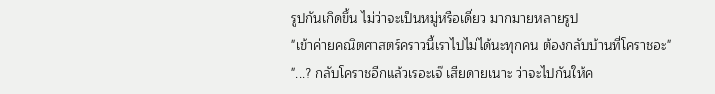รูปกันเกิดขึ้น ไม่ว่าจะเป็นหมู่หรือเดี่ยว มากมายหลายรูป
"เข้าค่ายคณิตศาสตร์คราวนี้เราไปไม่ได้นะทุกคน ต้องกลับบ้านที่โคราชอะ"
"...? กลับโคราชอีกแล้วเรอะเจ๊ เสียดายเนาะ ว่าจะไปกันให้ค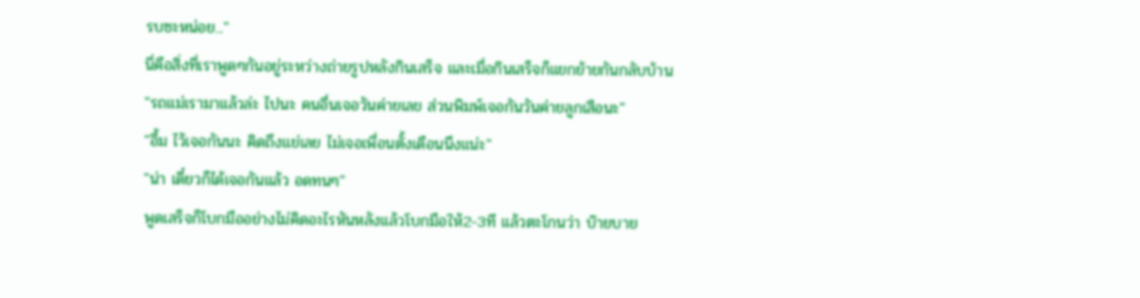รบซะหน่อย..."
นี่คือสิ่งที่เราพูดๆกันอยู่ระหว่างถ่ายรูปหลังกินเสร็จ และเมื่อกินเสร็จก็แยกย้ายกันกลับบ้าน
"รถแม่เรามาแล้วล่ะ ไปนะ คนอื่นเจอวันค่ายเลข ส่วนพิมพ์เจอกันวันค่ายลูกเสือนะ"
"อื้ม ไว้เจอกันนะ คิดถึงแย่เลย ไม่เจอเพื่อนตั้งเดือนนึงแน่ะ"
"น่า เดี๋ยวก็ได้เจอกันแล้ว อดทนๆ"
พูดเสร็จก็โบกมืออย่างไม่คิดอะไรหันหลังแล้วโบกมือให้2-3ที แล้วตะโกนว่า บ๊ายบาย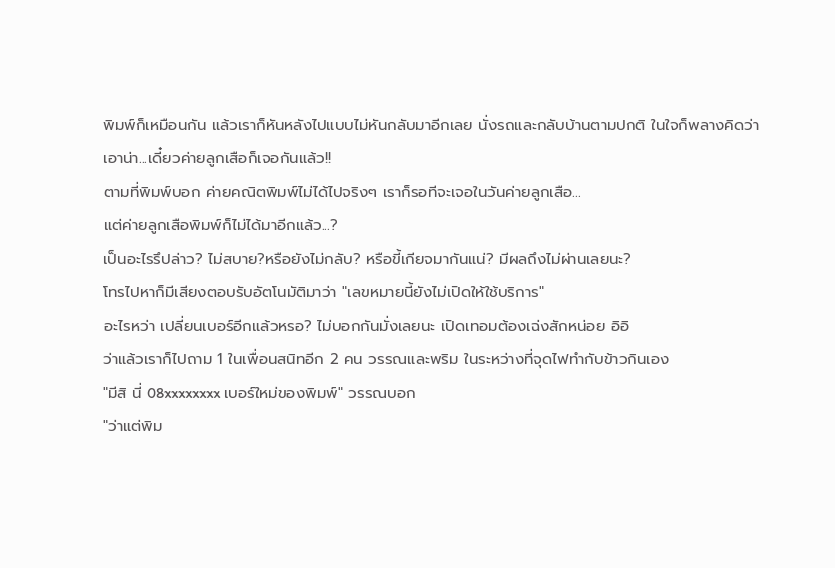พิมพ์ก็เหมือนกัน แล้วเราก็หันหลังไปแบบไม่หันกลับมาอีกเลย นั่งรถและกลับบ้านตามปกติ ในใจก็พลางคิดว่า
เอาน่า...เดี๋ยวค่ายลูกเสือก็เจอกันแล้ว!!
ตามที่พิมพ์บอก ค่ายคณิตพิมพ์ไม่ได้ไปจริงๆ เราก็รอทีจะเจอในวันค่ายลูกเสือ...
แต่ค่ายลูกเสือพิมพ์ก็ไม่ได้มาอีกแล้ว...?
เป็นอะไรรึปล่าว? ไม่สบาย?หรือยังไม่กลับ? หรือขี้เกียจมากันแน่? มีผลถึงไม่ผ่านเลยนะ?
โทรไปหาก็มีเสียงตอบรับอัตโนมัติมาว่า "เลขหมายนี้ยังไม่เปิดให้ใช้บริการ"
อะไรหว่า เปลี่ยนเบอร์อีกแล้วหรอ? ไม่บอกกันมั่งเลยนะ เปิดเทอมต้องเฉ่งสักหน่อย อิอิ
ว่าแล้วเราก็ไปถาม 1 ในเพื่อนสนิทอีก 2 คน วรรณและพริม ในระหว่างที่จุดไฟทำกับข้าวกินเอง
"มีสิ นี่ 08xxxxxxxx เบอร์ใหม่ของพิมพ์" วรรณบอก
"ว่าแต่พิม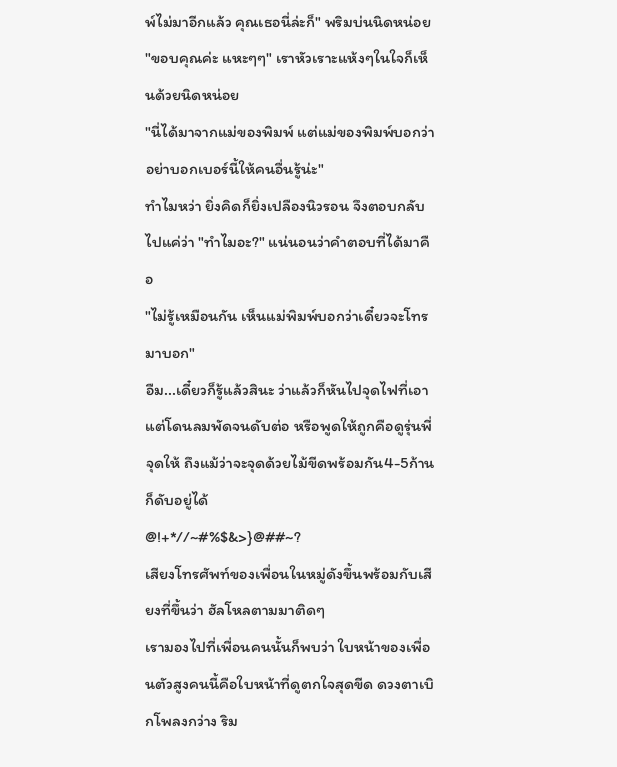พ์ไม่มาอีกแล้ว คุณเธอนี่ล่ะก็" พริมบ่นนิดหน่อย
"ขอบคุณค่ะ แหะๆๆ" เราหัวเราะแห้งๆในใจก็เห็นด้วยนิดหน่อย
"นี่ได้มาจากแม่ของพิมพ์ แต่แม่ของพิมพ์บอกว่า อย่าบอกเบอร์นี้ให้คนอื่นรู้น่ะ"
ทำไมหว่า ยิ่งคิดก็ยิ่งเปลืองนิวรอน จึงตอบกลับไปแค่ว่า "ทำไมอะ?" แน่นอนว่าคำตอบที่ได้มาคือ
"ไม่รู้เหมือนกัน เห็นแม่พิมพ์บอกว่าเดี๋ยวจะโทรมาบอก"
อืม...เดี๋ยวก็รู้แล้วสินะ ว่าแล้วก็หันไปจุดไฟที่เอาแต่โดนลมพัดจนดับต่อ หรือพูดให้ถูกคือดูรุ่นพี่จุดให้ ถึงแม้ว่าจะจุดด้วยไม้ขีดพร้อมกัน4-5ก้านก็ดับอยู่ได้
@!+*//~#%$&>}@##~?
เสียงโทรศัพท์ของเพื่อนในหมู่ดังขึ้นพร้อมกับเสียงที่ขึ้นว่า ฮัลโหลตามมาติดๆ
เรามองไปที่เพื่อนคนนั้นก็พบว่า ใบหน้าของเพื่อนตัวสูงคนนี้คือใบหน้าที่ดูตกใจสุดขีด ดวงตาเบิกโพลงกว่าง ริม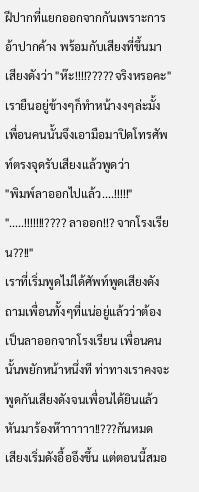ฝีปากที่แยกออกจากกันเพราะการอ้าปากค้าง พร้อมกับเสียงที่ขึ้นมาเสียงดังว่า "ห๊ะ!!!!?????จริงหรอคะ"
เรายืนอยู่ข้างๆก็ทำหน้างงๆล่ะมั้ง เพื่อนคนนั้นจึงเอามือมาปิดโทรศัพท์ตรงจุดรับเสียงแล้วพูดว่า
"พิมพ์ลาออกไปแล้ว....!!!!!"
".....!!!!!!!???? ลาออก!!? จากโรงเรียน??!!"
เราที่เริ่มพูดไม่ได้ศัพท์พูดเสียงดังถามเพื่อนทั้งๆที่แน่อยู่แล้วว่าต้อง เป็นลาออกจากโรงเรียน เพื่อนคนนั้นพยักหน้าหนึ่งที ท่าทางเราคงจะพูดกันเสียงดังจนเพื่อนได้ยินแล้วหันมาร้องห๊าาาาาา!!???กันหมด
เสียงเริ่มดังอื้ออึงขึ้น แต่ตอนนี้สมอ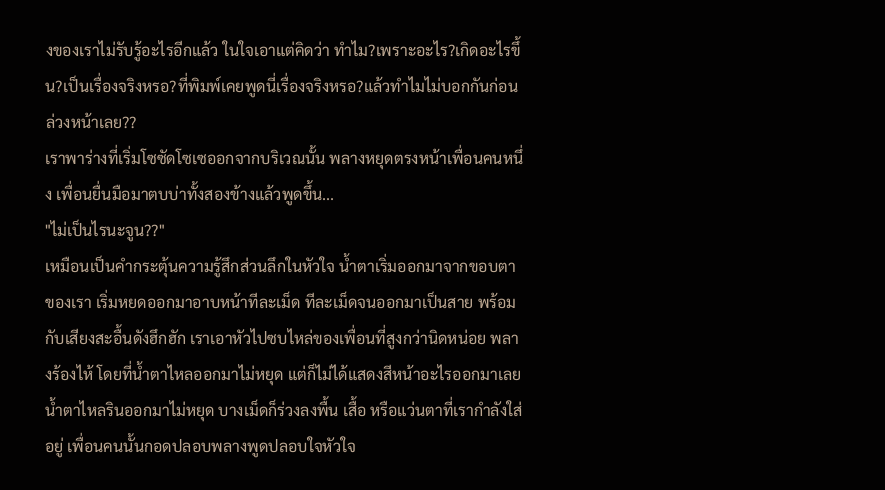งของเราไม่รับรู้อะไรอีกแล้ว ในใจเอาแต่คิดว่า ทำไม?เพราะอะไร?เกิดอะไรขึ้น?เป็นเรื่องจริงหรอ?ที่พิมพ์เคยพูดนี่เรื่องจริงหรอ?แล้วทำไมไม่บอกกันก่อนล่วงหน้าเลย??
เราพาร่างที่เริ่มโซซัดโซเซออกจากบริเวณนั้น พลางหยุดตรงหน้าเพื่อนคนหนึ่ง เพื่อนยื่นมือมาตบบ่าทั้งสองข้างแล้วพูดขึ้น...
"ไม่เป็นไรนะจูน??"
เหมือนเป็นคำกระตุ้นความรู้สึกส่วนลึกในหัวใจ น้ำตาเริ่มออกมาจากขอบตาของเรา เริ่มหยดออกมาอาบหน้าทีละเม็ด ทีละเม็ดจนออกมาเป็นสาย พร้อมกับเสียงสะอื้นดังฮึกฮัก เราเอาหัวไปซบไหล่ของเพื่อนที่สูงกว่านิดหน่อย พลางร้องไห้ โดยที่น้ำตาไหลออกมาไม่หยุด แต่ก็ไม่ได้แสดงสีหน้าอะไรออกมาเลย
น้ำตาไหลรินออกมาไม่หยุด บางเม็ดก็ร่วงลงพื้น เสื้อ หรือแว่นตาที่เรากำลังใส่อยู่ เพื่อนคนนั้นกอดปลอบพลางพูดปลอบใจหัวใจ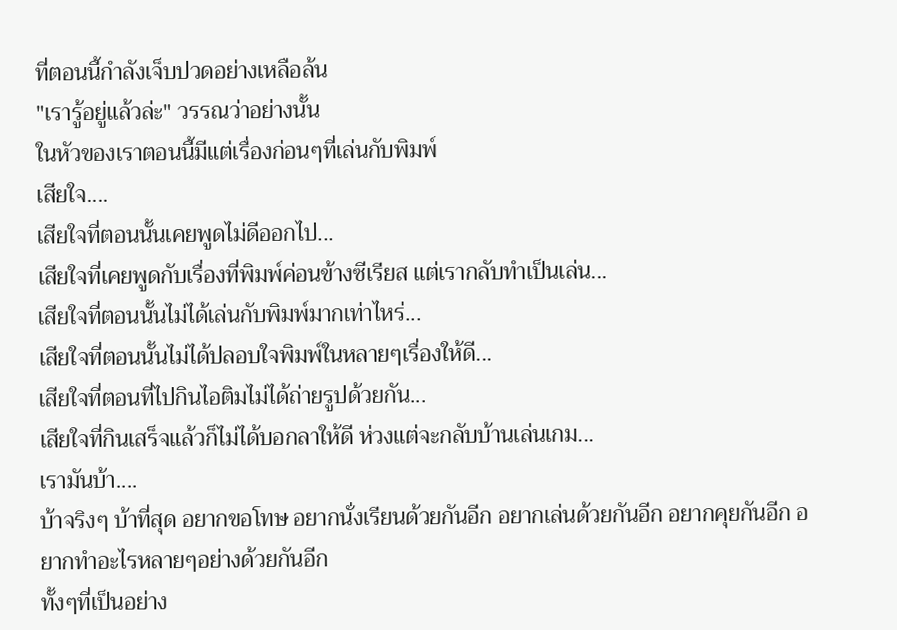ที่ตอนนี้กำลังเจ็บปวดอย่างเหลือล้น
"เรารู้อยู่แล้วล่ะ" วรรณว่าอย่างนั้น
ในหัวของเราตอนนี้มีแต่เรื่องก่อนๆที่เล่นกับพิมพ์
เสียใจ....
เสียใจที่ตอนนั้นเคยพูดไม่ดีออกไป...
เสียใจที่เคยพูดกับเรื่องที่พิมพ์ค่อนข้างซีเรียส แต่เรากลับทำเป็นเล่น...
เสียใจที่ตอนนั้นไม่ได้เล่นกับพิมพ์มากเท่าไหร่...
เสียใจที่ตอนนั้นไม่ได้ปลอบใจพิมพ์ในหลายๆเรื่องให้ดี...
เสียใจที่ตอนที่ไปกินไอติมไม่ได้ถ่ายรูปด้วยกัน...
เสียใจที่กินเสร็จแล้วก็ไม่ได้บอกลาให้ดี ห่วงแต่จะกลับบ้านเล่นเกม...
เรามันบ้า....
บ้าจริงๆ บ้าที่สุด อยากขอโทษ อยากนั่งเรียนด้วยกันอีก อยากเล่นด้วยกันอีก อยากคุยกันอีก อยากทำอะไรหลายๆอย่างด้วยกันอีก
ทั้งๆที่เป็นอย่าง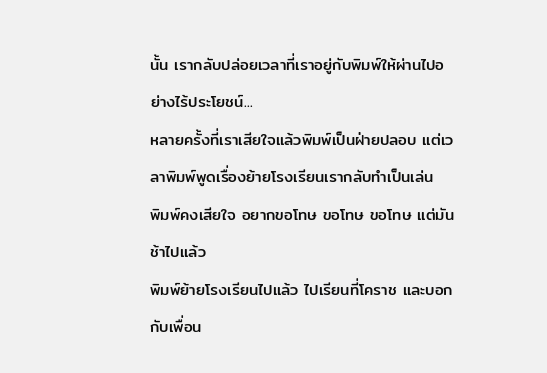นั้น เรากลับปล่อยเวลาที่เราอยู่กับพิมพ์ให้ผ่านไปอย่างไร้ประโยชน์...
หลายครั้งที่เราเสียใจแล้วพิมพ์เป็นฝ่ายปลอบ แต่เวลาพิมพ์พูดเรื่องย้ายโรงเรียนเรากลับทำเป็นเล่น
พิมพ์คงเสียใจ อยากขอโทษ ขอโทษ ขอโทษ แต่มันช้าไปแล้ว
พิมพ์ย้ายโรงเรียนไปแล้ว ไปเรียนที่โคราช และบอกกับเพื่อน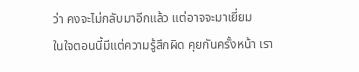ว่า คงจะไม่กลับมาอีกแล้ว แต่อาจจะมาเยี่ยม
ในใจตอนนี้มีแต่ความรู้สึกผิด คุยกันครั้งหน้า เรา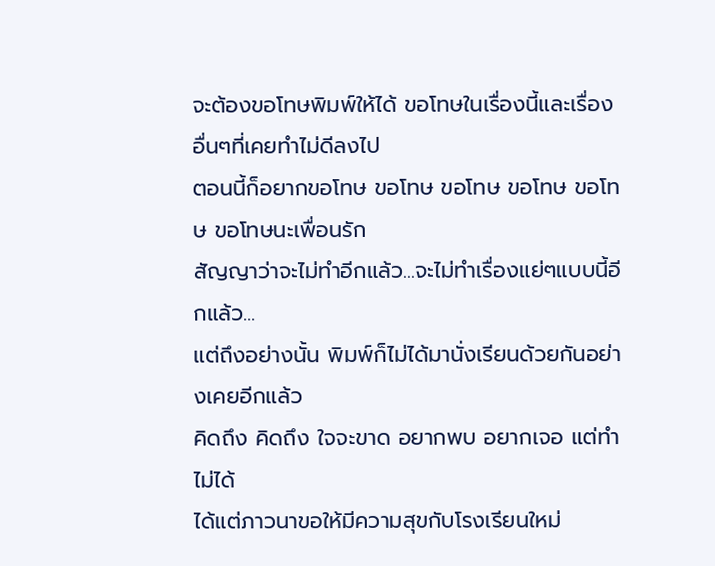จะต้องขอโทษพิมพ์ให้ได้ ขอโทษในเรื่องนี้และเรื่องอื่นๆที่เคยทำไม่ดีลงไป
ตอนนี้ก็อยากขอโทษ ขอโทษ ขอโทษ ขอโทษ ขอโทษ ขอโทษนะเพื่อนรัก
สัญญาว่าจะไม่ทำอีกแล้ว...จะไม่ทำเรื่องแย่ๆแบบนี้อีกแล้ว...
แต่ถึงอย่างนั้น พิมพ์ก็ไม่ได้มานั่งเรียนด้วยกันอย่างเคยอีกแล้ว
คิดถึง คิดถึง ใจจะขาด อยากพบ อยากเจอ แต่ทำไม่ได้
ได้แต่ภาวนาขอให้มีความสุขกับโรงเรียนใหม่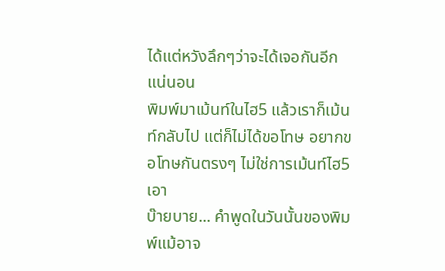ได้แต่หวังลึกๆว่าจะได้เจอกันอีกแน่นอน
พิมพ์มาเม้นท์ในไฮ5 แล้วเราก็เม้นท์กลับไป แต่ก็ไม่ได้ขอโทษ อยากขอโทษกันตรงๆ ไม่ใช่การเม้นท์ไฮ5เอา
บ๊ายบาย... คำพูดในวันนั้นของพิมพ์แม้อาจ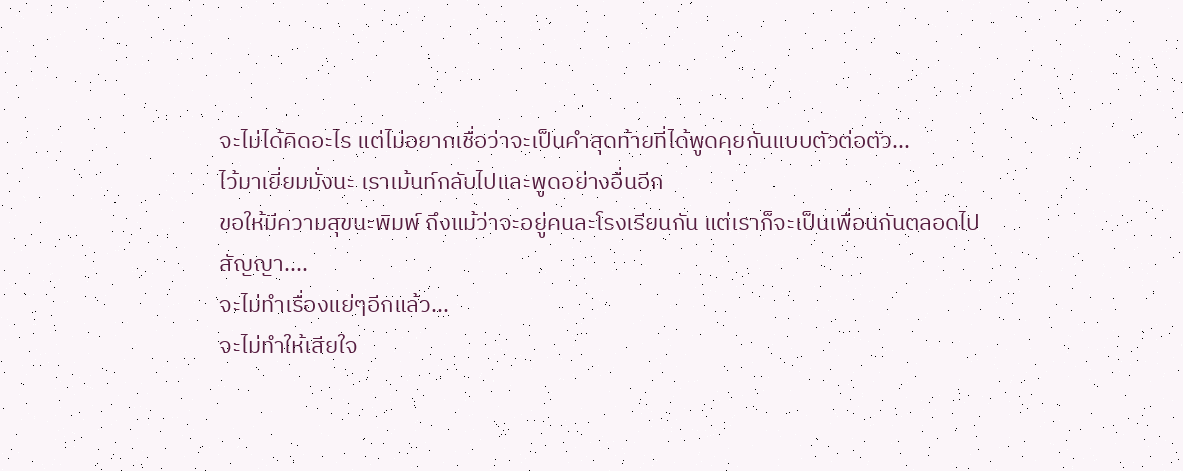จะไม่ได้คิดอะไร แต่ไม่อยากเชื่อว่าจะเป็นคำสุดท้ายที่ได้พูดคุยกันแบบตัวต่อตัว...
ไว้มาเยี่ยมมั่งนะ เราเม้นท์กลับไปและพูดอย่างอื่นอีก
ขอให้มีความสุขนะพิมพ์ ถึงแม้ว่าจะอยู่คนละโรงเรียนกัน แต่เราก็จะเป็นเพื่อนกันตลอดไป
สัญญา....
จะไม่ทำเรื่องแย่ๆอีกแล้ว...
จะไม่ทำให้เสียใจ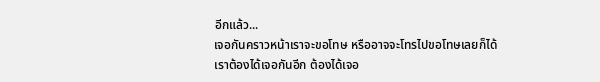อีกแล้ว...
เจอกันคราวหน้าเราจะขอโทษ หรืออาจจะโทรไปขอโทษเลยก็ได้
เราต้องได้เจอกันอีก ต้องได้เจอ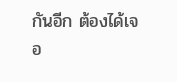กันอีก ต้องได้เจอ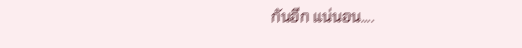กันอีก แน่นอน....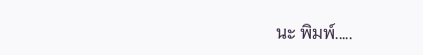นะ พิมพ์.....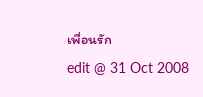เพื่อนรัก
edit @ 31 Oct 2008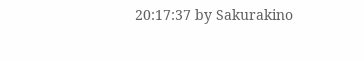20:17:37 by Sakurakino